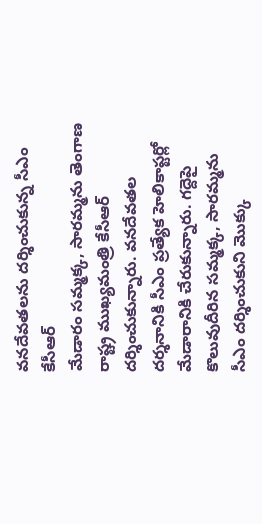వనదేవతలను దర్శించుకున్న సీఎం కేసీఆర్
మేడారం సమ్మక్క, సారమ్మను తెంగాణ రాష్ట్ర ముఖ్యమంత్రి కేసీఆర్ దర్శించుకున్నారు. వనదేవతల దర్శనానికి సీఎం ప్రత్యేక హెలికాప్టర్లో మేడారానికి చేరుకున్నారు. గద్దెపై కొలువుదీరిన సమ్మక్క, సారమ్మను సీఎం దర్శించుకుని మొక్కు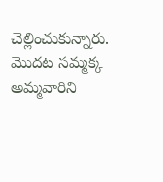చెల్లించుకున్నారు. మొదట సమ్మక్క అమ్మవారిని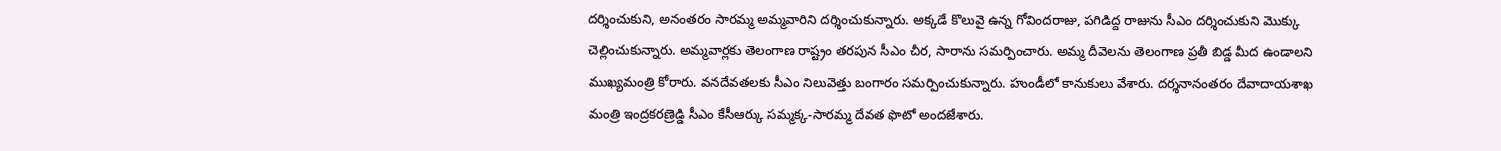దర్శించుకుని, అనంతరం సారమ్మ అమ్మవారిని దర్శించుకున్నారు. అక్కడే కొలువై ఉన్న గోవిందరాజు, పగిడిద్ద రాజును సీఎం దర్శించుకుని మొక్కు చెల్లించుకున్నారు. అమ్మవార్లకు తెలంగాణ రాష్ట్రం తరపున సీఎం చీర, సారాను సమర్పించారు. అమ్మ దీవెలను తెలంగాణ ప్రతీ బిడ్డ మీద ఉండాలని ముఖ్యమంత్రి కోరారు. వనదేవతలకు సీఎం నిలువెత్తు బంగారం సమర్పించుకున్నారు. హుండీలో కానుకులు వేశారు. దర్శనానంతరం దేవాదాయశాఖ మంత్రి ఇంద్రకరణ్రెడ్డి సీఎం కేసీఆర్కు సమ్మక్క-సారమ్మ దేవత ఫొటో అందజేశారు.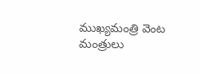ముఖ్యమంత్రి వెంట మంత్రులు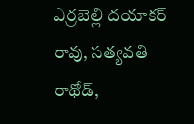ఎర్రబెల్లి దయాకర్ రావు, సత్యవతి రాథోడ్,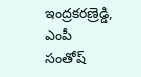ఇంద్రకరణ్రెడ్డి, ఎంపీ సంతోష్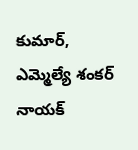కుమార్, ఎమ్మెల్యే శంకర్ నాయక్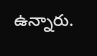ఉన్నారు.